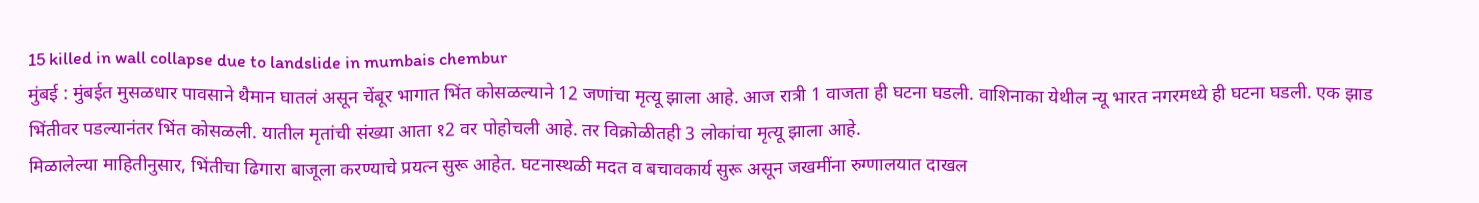15 killed in wall collapse due to landslide in mumbais chembur
मुंबई : मुंबईत मुसळधार पावसाने थैमान घातलं असून चेंबूर भागात भिंत कोसळल्याने 12 जणांचा मृत्यू झाला आहे. आज रात्री 1 वाजता ही घटना घडली. वाशिनाका येथील न्यू भारत नगरमध्ये ही घटना घडली. एक झाड भिंतीवर पडल्यानंतर भिंत कोसळली. यातील मृतांची संख्या आता १2 वर पोहोचली आहे. तर विक्रोळीतही 3 लोकांचा मृत्यू झाला आहे.
मिळालेल्या माहितीनुसार, भिंतीचा ढिगारा बाजूला करण्याचे प्रयत्न सुरू आहेत. घटनास्थळी मदत व बचावकार्य सुरू असून जखमींना रुग्णालयात दाखल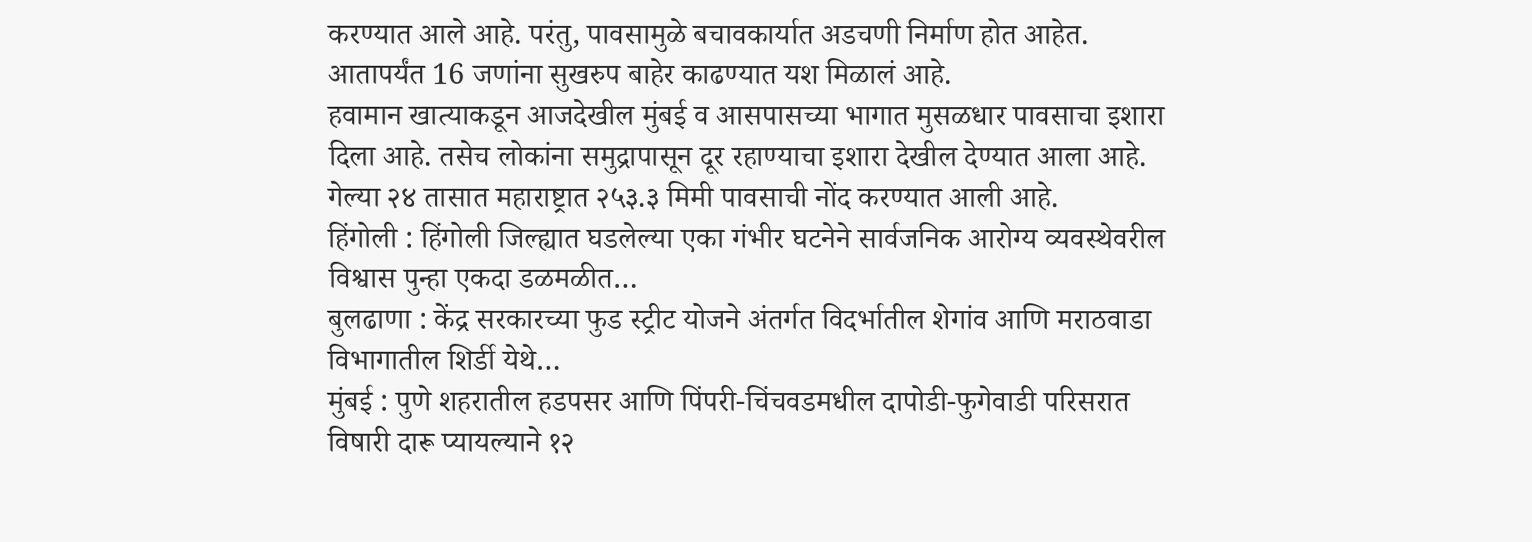करण्यात आले आहे. परंतु, पावसामुळे बचावकार्यात अडचणी निर्माण होत आहेत. आतापर्यंत 16 जणांना सुखरुप बाहेर काढण्यात यश मिळालं आहे.
हवामान खात्याकडून आजदेखील मुंबई व आसपासच्या भागात मुसळधार पावसाचा इशारा दिला आहे. तसेच लोकांना समुद्रापासून दूर रहाण्याचा इशारा देखील देण्यात आला आहे. गेल्या २४ तासात महाराष्ट्रात २५३.३ मिमी पावसाची नोंद करण्यात आली आहे.
हिंगोली : हिंगोली जिल्ह्यात घडलेल्या एका गंभीर घटनेने सार्वजनिक आरोग्य व्यवस्थेवरील विश्वास पुन्हा एकदा डळमळीत…
बुलढाणा : केंद्र सरकारच्या फुड स्ट्रीट योजने अंतर्गत विदर्भातील शेगांव आणि मराठवाडा विभागातील शिर्डी येथे…
मुंबई : पुणे शहरातील हडपसर आणि पिंपरी-चिंचवडमधील दापोडी-फुगेवाडी परिसरात विषारी दारू प्यायल्याने १२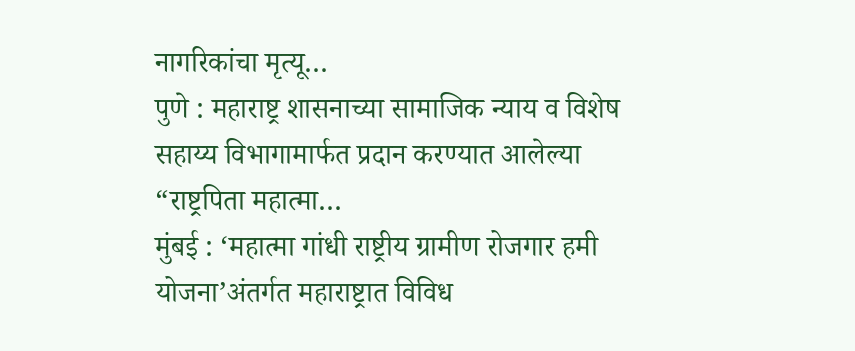नागरिकांचा मृत्यू…
पुणे : महाराष्ट्र शासनाच्या सामाजिक न्याय व विशेष सहाय्य विभागामार्फत प्रदान करण्यात आलेल्या “राष्ट्रपिता महात्मा…
मुंबई : ‘महात्मा गांधी राष्ट्रीय ग्रामीण रोजगार हमी योजना’अंतर्गत महाराष्ट्रात विविध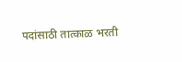पदांसाठी तात्काळ भरती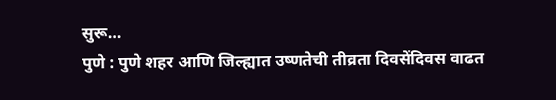सुरू…
पुणे : पुणे शहर आणि जिल्ह्यात उष्णतेची तीव्रता दिवसेंदिवस वाढत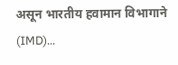असून भारतीय हवामान विभागाने (IMD)…